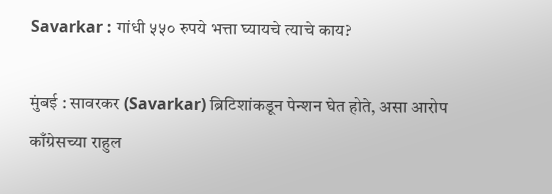Savarkar : गांधी ५५० रुपये भत्ता घ्यायचे त्याचे काय?

मुंबई : सावरकर (Savarkar) ब्रिटिशांकडून पेन्शन घेत होते, असा आरोप काँग्रेसच्या राहुल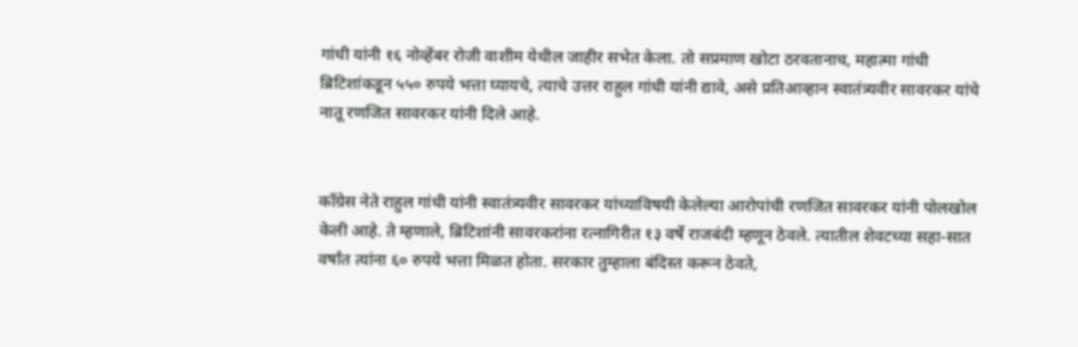गांधी यांनी १६ नोव्हेंबर रोजी वाशीम येथील जाहीर सभेत केला. तो सप्रमाण खोटा ठरवतानाच, महात्मा गांधी ब्रिटिशांकडून ५५० रुपये भत्ता घ्यायचे, त्याचे उत्तर राहुल गांधी यांनी द्यावे, असे प्रतिआव्हान स्वातंत्र्यवीर सावरकर यांचे नातू रणजित सावरकर यांनी दिले आहे.


काँग्रेस नेते राहुल गांधी यांनी स्वातंत्र्यवीर सावरकर यांच्याविषयी केलेल्या आरोपांची रणजित सावरकर यांनी पोलखोल केली आहे. ते म्हणाले, ब्रिटिशांनी सावरकरांना रत्नागिरीत १३ वर्षे राजबंदी म्हणून ठेवले. त्यातील शेवटच्या सहा-सात वर्षांत त्यांना ६० रुपये भत्ता मिळत होता. सरकार तुम्हाला बंदिस्त करून ठेवते,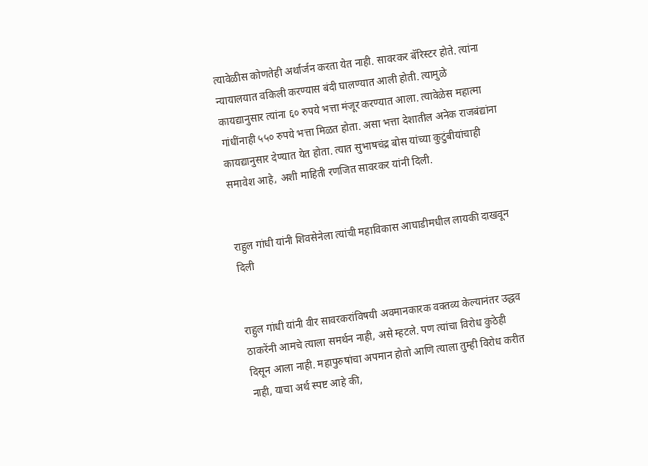त्यावेळीस कोणतेही अर्थार्जन करता येत नाही. सावरकर बॅरिस्टर होते. त्यांना न्यायालयात वकिली करण्यास बंदी घालण्यात आली होती. त्यामुळे कायद्यानुसार त्यांना ६० रुपये भत्ता मंजूर करण्यात आला. त्यावेळेस महात्मा गांधींनाही ५५० रुपये भत्ता मिळत होता. असा भत्ता देशातील अनेक राजबंद्यांना कायद्यानुसार देण्यात येत होता. त्यात सुभाषचंद्र बोस यांच्या कुटुंबीयांचाही समावेश आहे, अशी माहिती रणजित सावरकर यांनी दिली.


राहुल गांधी यांनी शिवसेनेला त्यांची महाविकास आघाडीमधील लायकी दाखवून दिली


राहुल गांधी यांनी वीर सावरकरांविषयी अवमानकारक वक्तव्य केल्यानंतर उद्धव ठाकरेंनी आमचे त्याला समर्थन नाही, असे म्हटले. पण त्यांचा विरोध कुठेही दिसून आला नाही. महापुरुषांचा अपमान होतो आणि त्याला तुम्ही विरोध करीत नाही, याचा अर्थ स्पष्ट आहे की,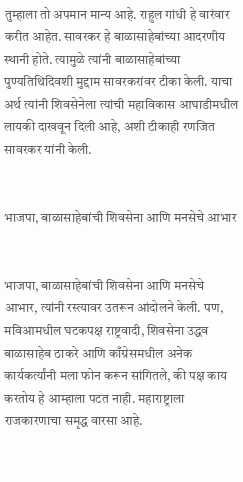तुम्हाला तो अपमान मान्य आहे. राहुल गांधी हे वारंवार करीत आहेत. सावरकर हे बाळासाहेबांच्या आदरणीय स्थानी होते. त्यामुळे त्यांनी बाळासाहेबांच्या पुण्यतिथिदिवशी मुद्दाम सावरकरांवर टीका केली. याचा अर्थ त्यांनी शिवसेनेला त्यांची महाविकास आघाडीमधील लायकी दाखवून दिली आहे, अशी टीकाही रणजित सावरकर यांनी केली.


भाजपा, बाळासाहेबांची शिवसेना आणि मनसेचे आभार


भाजपा, बाळासाहेबांची शिवसेना आणि मनसेचे आभार, त्यांनी रस्त्यावर उतरून आंदोलने केली. पण, मविआमधील घटकपक्ष राष्ट्रवादी, शिवसेना उद्धव बाळासाहेब ठाकरे आणि काँग्रेसमधील अनेक कार्यकर्त्यांनी मला फोन करून सांगितले, की पक्ष काय करतोय हे आम्हाला पटत नाही. महाराष्ट्राला राजकारणाचा समृद्ध वारसा आहे.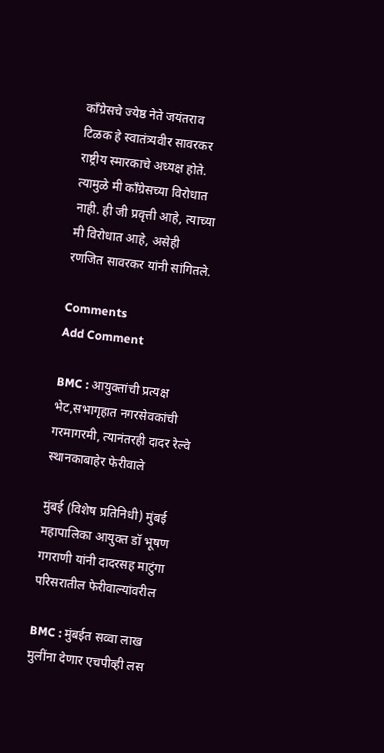काँग्रेसचे ज्येष्ठ नेते जयंतराव टिळक हे स्वातंत्र्यवीर सावरकर राष्ट्रीय स्मारकाचे अध्यक्ष होते. त्यामुळे मी काँग्रेसच्या विरोधात नाही. ही जी प्रवृत्ती आहे, त्याच्या मी विरोधात आहे, असेही रणजित सावरकर यांनी सांगितले.

Comments
Add Comment

BMC : आयुक्तांची प्रत्यक्ष भेट,सभागृहात नगरसेवकांची गरमागरमी, त्यानंतरही दादर रेल्वे स्थानकाबाहेर फेरीवाले

मुंबई (विशेष प्रतिनिधी) मुंबई महापालिका आयुक्त डॉ भूषण गगराणी यांनी दादरसह माटुंगा परिसरातील फेरीवाल्यांवरील

BMC : मुंबईत सव्वा लाख मुलींना देणार एचपीव्ही लस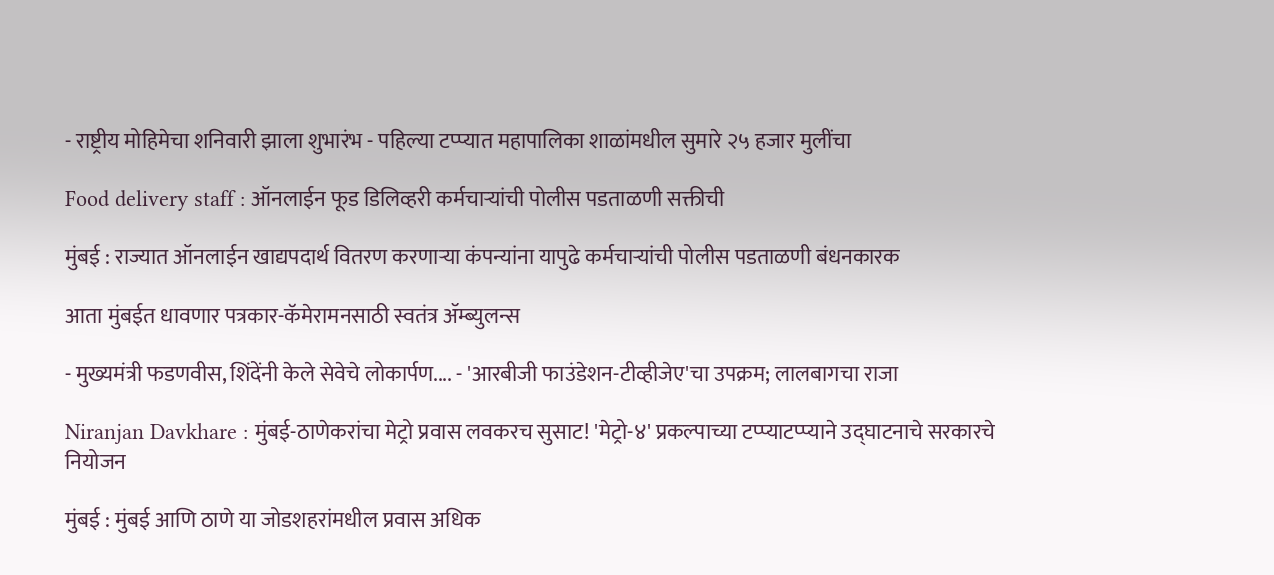- राष्ट्रीय मोहिमेचा शनिवारी झाला शुभारंभ - पहिल्या टप्प्यात महापालिका शाळांमधील सुमारे २५ हजार मुलींचा

Food delivery staff : ऑनलाईन फूड डिलिव्हरी कर्मचाऱ्यांची पोलीस पडताळणी सक्तीची

मुंबई : राज्यात ऑनलाईन खाद्यपदार्थ वितरण करणाऱ्या कंपन्यांना यापुढे कर्मचाऱ्यांची पोलीस पडताळणी बंधनकारक

आता मुंबईत धावणार पत्रकार-कॅमेरामनसाठी स्वतंत्र ॲम्ब्युलन्स

- मुख्यमंत्री फडणवीस, शिंदेंनी केले सेवेचे लोकार्पण.... - 'आरबीजी फाउंडेशन-टीव्हीजेए'चा उपक्रम; लालबागचा राजा

Niranjan Davkhare : मुंबई-ठाणेकरांचा मेट्रो प्रवास लवकरच सुसाट! 'मेट्रो-४' प्रकल्पाच्या टप्प्याटप्प्याने उद्घाटनाचे सरकारचे नियोजन

मुंबई : मुंबई आणि ठाणे या जोडशहरांमधील प्रवास अधिक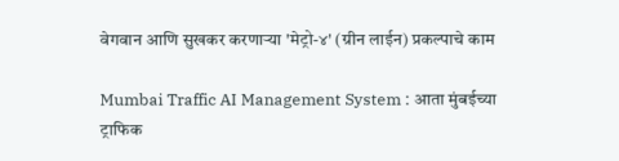वेगवान आणि सुखकर करणाऱ्या 'मेट्रो-४' (ग्रीन लाईन) प्रकल्पाचे काम

Mumbai Traffic AI Management System : आता मुंबईच्या ट्राफ‍िक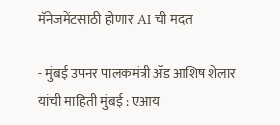मॅनेजमेंटसाठी होणार AI ची मदत

- मुंबई उपनर पालकमंत्री ॲड आशिष शेलार यांची माहिती मुंबई : एआय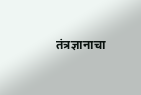तंत्रज्ञानाचा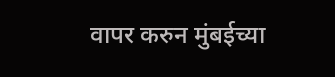वापर करुन मुंबईच्या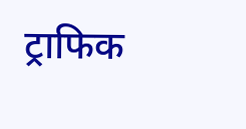ट्राफ‍िक